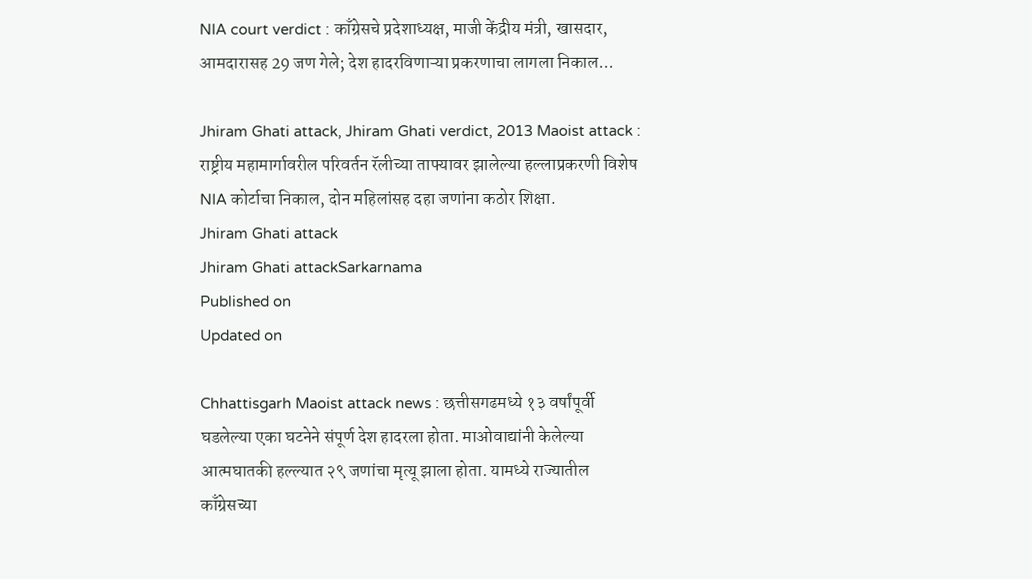NIA court verdict : काँग्रेसचे प्रदेशाध्यक्ष, माजी केंद्रीय मंत्री, खासदार, आमदारासह 29 जण गेले; देश हादरविणाऱ्या प्रकरणाचा लागला निकाल...

Jhiram Ghati attack, Jhiram Ghati verdict, 2013 Maoist attack : राष्ट्रीय महामार्गावरील परिवर्तन रॅलीच्या ताफ्यावर झालेल्या हल्लाप्रकरणी विशेष NIA कोर्टाचा निकाल, दोन महिलांसह दहा जणांना कठोर शिक्षा.
Jhiram Ghati attack
Jhiram Ghati attackSarkarnama
Published on
Updated on

Chhattisgarh Maoist attack news : छत्तीसगढमध्ये १३ वर्षांपूर्वी घडलेल्या एका घटनेने संपूर्ण देश हादरला होता. माओवाद्यांनी केलेल्या आत्मघातकी हल्ल्यात २९ जणांचा मृत्यू झाला होता. यामध्ये राज्यातील काँग्रेसच्या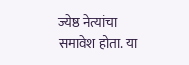ज्येष्ठ नेत्यांचा समावेश होता. या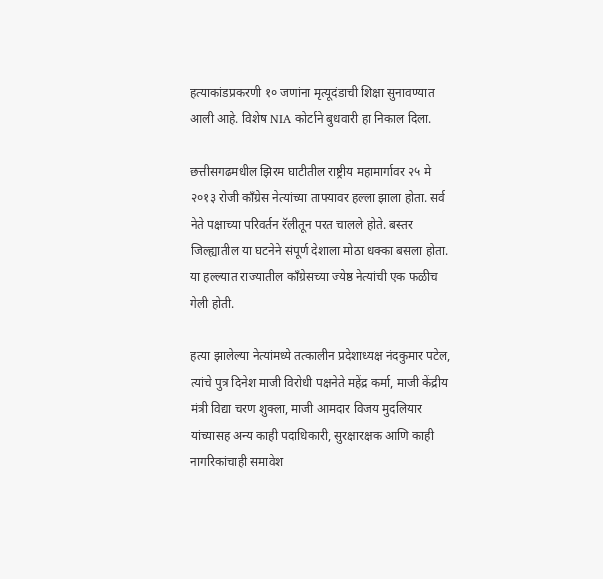हत्याकांडप्रकरणी १० जणांना मृत्यूदंडाची शिक्षा सुनावण्यात आली आहे. विशेष NIA कोर्टाने बुधवारी हा निकाल दिला.

छत्तीसगढमधील झिरम घाटीतील राष्ट्रीय महामार्गावर २५ मे २०१३ रोजी काँग्रेस नेत्यांच्या ताफ्यावर हल्ला झाला होता. सर्व नेते पक्षाच्या परिवर्तन रॅलीतून परत चालले होते. बस्तर जिल्ह्यातील या घटनेने संपूर्ण देशाला मोठा धक्का बसला होता. या हल्ल्यात राज्यातील काँग्रेसच्या ज्येष्ठ नेत्यांची एक फळीच गेली होती.

हत्या झालेल्या नेत्यांमध्ये तत्कालीन प्रदेशाध्यक्ष नंदकुमार पटेल, त्यांचे पुत्र दिनेश माजी विरोधी पक्षनेते महेंद्र कर्मा, माजी केंद्रीय मंत्री विद्या चरण शुक्ला, माजी आमदार विजय मुदलियार यांच्यासह अन्य काही पदाधिकारी, सुरक्षारक्षक आणि काही नागरिकांचाही समावेश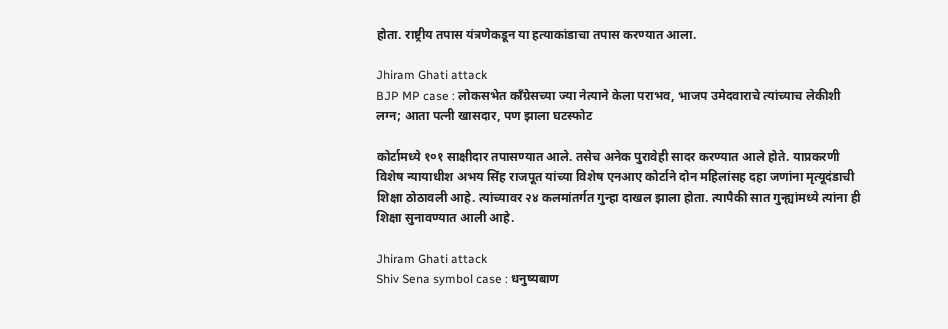होता. राष्ट्रीय तपास यंत्रणेकडून या हत्याकांडाचा तपास करण्यात आला.

Jhiram Ghati attack
BJP MP case : लोकसभेत काँग्रेसच्या ज्या नेत्याने केला पराभव, भाजप उमेदवाराचे त्यांच्याच लेकीशी लग्न; आता पत्नी खासदार, पण झाला घटस्फोट

कोर्टामध्ये १०१ साक्षीदार तपासण्यात आले. तसेच अनेक पुरावेही सादर करण्यात आले होते. याप्रकरणी विशेष न्यायाधीश अभय सिंह राजपूत यांच्या विशेष एनआए कोर्टाने दोन महिलांसह दहा जणांना मृत्यूदंडाची शिक्षा ठोठावली आहे. त्यांच्यावर २४ कलमांतर्गत गुन्हा दाखल झाला होता. त्यापैकी सात गुन्ह्यांमध्ये त्यांना ही शिक्षा सुनावण्यात आली आहे.

Jhiram Ghati attack
Shiv Sena symbol case : धनुष्यबाण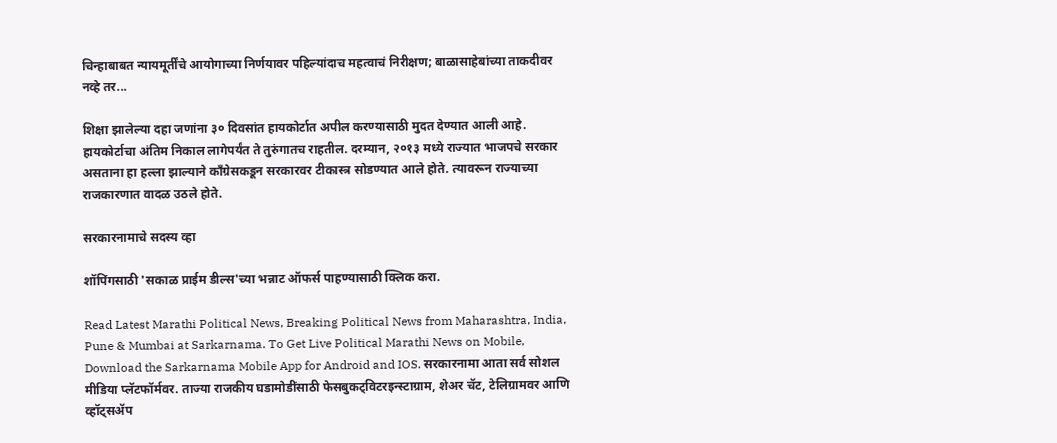चिन्हाबाबत न्यायमूर्तींचे आयोगाच्या निर्णयावर पहिल्यांदाच महत्वाचं निरीक्षण; बाळासाहेबांच्या ताकदीवर नव्हे तर...

शिक्षा झालेल्या दहा जणांना ३० दिवसांत हायकोर्टात अपील करण्यासाठी मुदत देण्यात आली आहे. हायकोर्टाचा अंतिम निकाल लागेपर्यंत ते तुरुंगातच राहतील. दरम्यान, २०१३ मध्ये राज्यात भाजपचे सरकार असताना हा हल्ला झाल्याने काँग्रेसकडून सरकारवर टीकास्त्र सोडण्यात आले होते. त्यावरून राज्याच्या राजकारणात वादळ उठले होते.

सरकारनामाचे सदस्य व्हा

शॉपिंगसाठी 'सकाळ प्राईम डील्स'च्या भन्नाट ऑफर्स पाहण्यासाठी क्लिक करा.

Read Latest Marathi Political News, Breaking Political News from Maharashtra, India, Pune & Mumbai at Sarkarnama. To Get Live Political Marathi News on Mobile, Download the Sarkarnama Mobile App for Android and IOS. सरकारनामा आता सर्व सोशल मीडिया प्लॅटफॉर्मवर. ताज्या राजकीय घडामोडींसाठी फेसबुकट्विटरइन्स्टाग्राम, शेअर चॅट, टेलिग्रामवर आणि व्हॉट्सॲप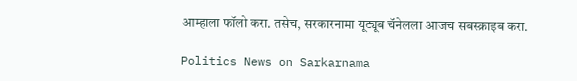आम्हाला फॉलो करा. तसेच, सरकारनामा यूट्यूब चॅनेलला आजच सबस्क्राइब करा.

Politics News on Sarkarnama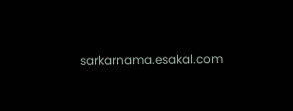sarkarnama.esakal.com